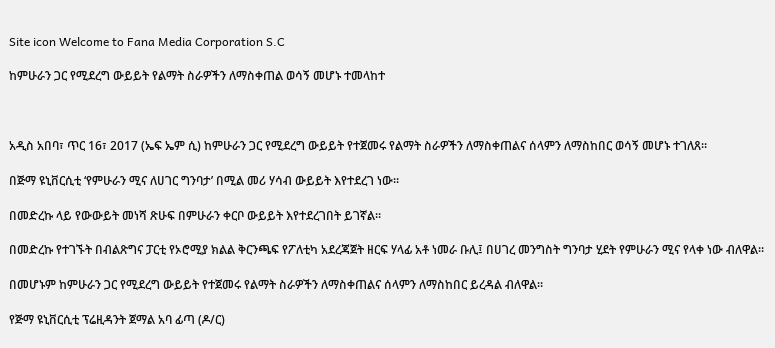Site icon Welcome to Fana Media Corporation S.C

ከምሁራን ጋር የሚደረግ ውይይት የልማት ስራዎችን ለማስቀጠል ወሳኝ መሆኑ ተመላከተ



አዲስ አበባ፣ ጥር 16፣ 2017 (ኤፍ ኤም ሲ) ከምሁራን ጋር የሚደረግ ውይይት የተጀመሩ የልማት ስራዎችን ለማስቀጠልና ሰላምን ለማስከበር ወሳኝ መሆኑ ተገለጸ።

በጅማ ዩኒቨርሲቲ ‘የምሁራን ሚና ለሀገር ግንባታ’ በሚል መሪ ሃሳብ ውይይት እየተደረገ ነው።

በመድረኩ ላይ የውውይት መነሻ ጽሁፍ በምሁራን ቀርቦ ውይይት እየተደረገበት ይገኛል።

በመድረኩ የተገኙት በብልጽግና ፓርቲ የኦሮሚያ ክልል ቅርንጫፍ የፖለቲካ አደረጃጀት ዘርፍ ሃላፊ አቶ ነመራ ቡሊ፤ በሀገረ መንግስት ግንባታ ሂደት የምሁራን ሚና የላቀ ነው ብለዋል።

በመሆኑም ከምሁራን ጋር የሚደረግ ውይይት የተጀመሩ የልማት ስራዎችን ለማስቀጠልና ሰላምን ለማስከበር ይረዳል ብለዋል።

የጅማ ዩኒቨርሲቲ ፕሬዚዳንት ጀማል አባ ፊጣ (ዶ/ር)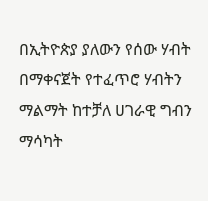በኢትዮጵያ ያለውን የሰው ሃብት በማቀናጀት የተፈጥሮ ሃብትን ማልማት ከተቻለ ሀገራዊ ግብን ማሳካት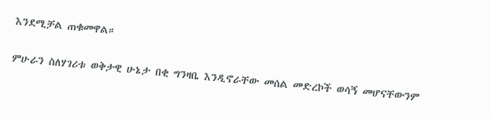እንደሚቻል ጠቁመዋል።

ምሁራን ስለሃገሪቱ ወቅታዊ ሁኔታ በቂ ግንዛቤ እንዲኖራቸው መሰል መድረኮች ወሳኝ መሆናቸውንም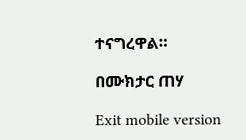ተናግረዋል።

በሙክታር ጠሃ

Exit mobile version